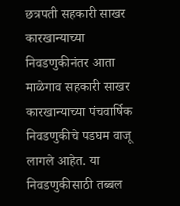छत्रपती सहकारी साखर कारखान्याच्या निवडणुकीनंतर आता माळेगाव सहकारी साखर कारखान्याच्या पंचवार्षिक निवडणुकीचे पडघम वाजू लागले आहेत. या निवडणुकीसाठी तब्बल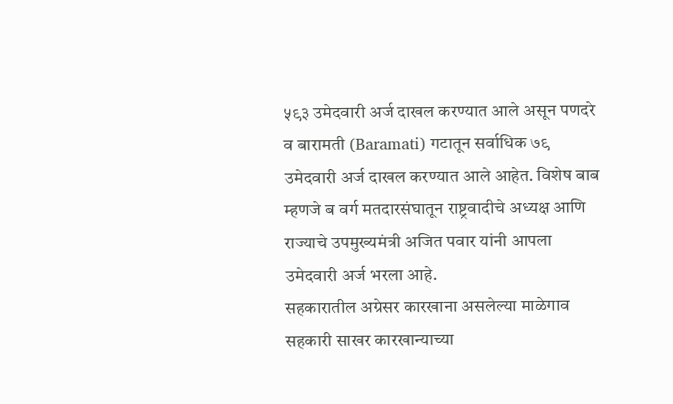५९३ उमेदवारी अर्ज दाखल करण्यात आले असून पणदरे व बारामती (Baramati) गटातून सर्वाधिक ७९ उमेदवारी अर्ज दाखल करण्यात आले आहेत. विशेष बाब म्हणजे ब वर्ग मतदारसंघातून राष्ट्रवादीचे अध्यक्ष आणि राज्याचे उपमुख्यमंत्री अजित पवार यांनी आपला उमेदवारी अर्ज भरला आहे.
सहकारातील अग्रेसर कारखाना असलेल्या माळेगाव सहकारी साखर कारखान्याच्या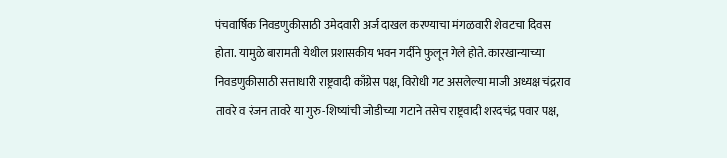पंचवार्षिक निवडणुकीसाठी उमेदवारी अर्ज दाखल करण्याचा मंगळवारी शेवटचा दिवस होता. यामुळे बारामती येथील प्रशासकीय भवन गर्दीने फुलून गेले होते. कारखान्याच्या निवडणुकीसाठी सत्ताधारी राष्ट्रवादी काँग्रेस पक्ष, विरोधी गट असलेल्या माजी अध्यक्ष चंद्रराव तावरे व रंजन तावरे या गुरु-शिष्यांची जोडीच्या गटाने तसेच राष्ट्रवादी शरदचंद्र पवार पक्ष,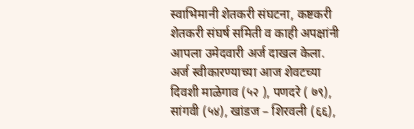स्वाभिमानी शेतकरी संघटना, कष्टकरी शेतकरी संघर्ष समिती व काही अपक्षांनी आपला उमेदवारी अर्ज दाखल केला.
अर्ज स्वीकारण्याच्या आज शेवटच्या दिवशी माळेगाव (५२ ), पणदरे ( ७९), सांगवी (५४), खांडज – शिरवली (६६),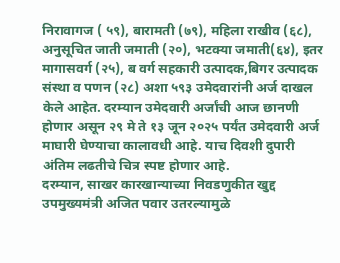निरावागज ( ५९), बारामती (७९), महिला राखीव (६८), अनुसूचित जाती जमाती (२०), भटक्या जमाती(६४), इतर मागासवर्ग (२५), ब वर्ग सहकारी उत्पादक,बिगर उत्पादक संस्था व पणन (२८) अशा ५९३ उमेदवारांनी अर्ज दाखल केले आहेत. दरम्यान उमेदवारी अर्जांची आज छानणी होणार असून २९ मे ते १३ जून २०२५ पर्यंत उमेदवारी अर्ज माघारी घेण्याचा कालावधी आहे. याच दिवशी दुपारी अंतिम लढतीचे चित्र स्पष्ट होणार आहे.
दरम्यान, साखर कारखान्याच्या निवडणुकीत खुद्द उपमुख्यमंत्री अजित पवार उतरल्यामुळे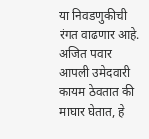या निवडणुकीची रंगत वाढणार आहे. अजित पवार आपली उमेदवारी कायम ठेवतात की माघार घेतात, हे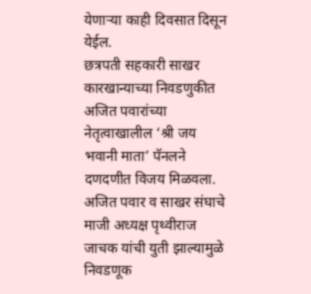येणाऱ्या काही दिवसात दिसून येईल.
छत्रपती सहकारी साखर कारखान्याच्या निवडणुकीत अजित पवारांच्या नेतृत्वाखालील ‘श्री जय भवानी माता’ पॅनलने दणदणीत विजय मिळवला. अजित पवार व साखर संघाचे माजी अध्यक्ष पृथ्वीराज जाचक यांची युती झाल्यामुळे निवडणूक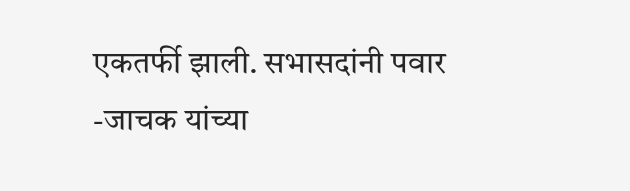एकतर्फी झाली. सभासदांनी पवार -जाचक यांच्या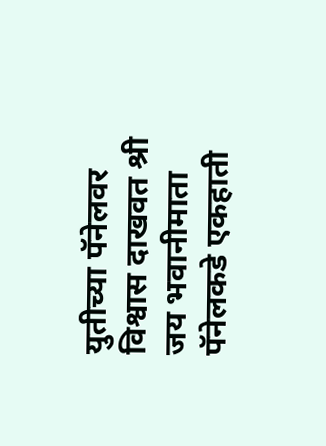युतीच्या पॅनेलवर विश्वास दाखवत श्री जय भवानीमाता पॅनेलकडे एकहाती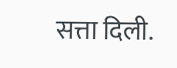सत्ता दिली.